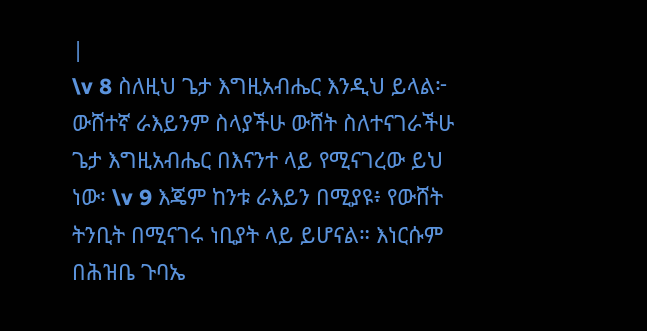|
\v 8 ስለዚህ ጌታ እግዚአብሔር እንዲህ ይላል፦ ውሸተኛ ራእይንም ስላያችሁ ውሸት ስለተናገራችሁ ጌታ እግዚአብሔር በእናንተ ላይ የሚናገረው ይህ ነው፡ \v 9 እጄም ከንቱ ራእይን በሚያዩ፥ የውሸት ትንቢት በሚናገሩ ነቢያት ላይ ይሆናል። እነርሱም በሕዝቤ ጉባኤ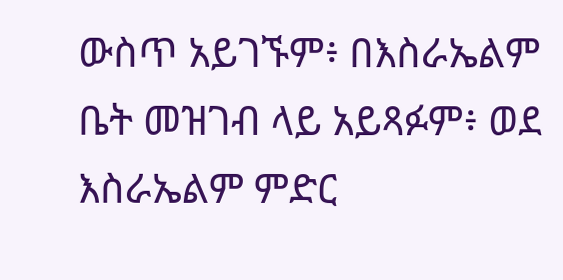ውስጥ አይገኙም፥ በእስራኤልም ቤት መዝገብ ላይ አይጻፉም፥ ወደ እስራኤልም ምድር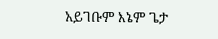አይገቡም እኔም ጌታ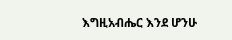እግዚአብሔር እንደ ሆንሁ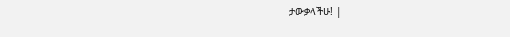ታውቃላችሁ! |